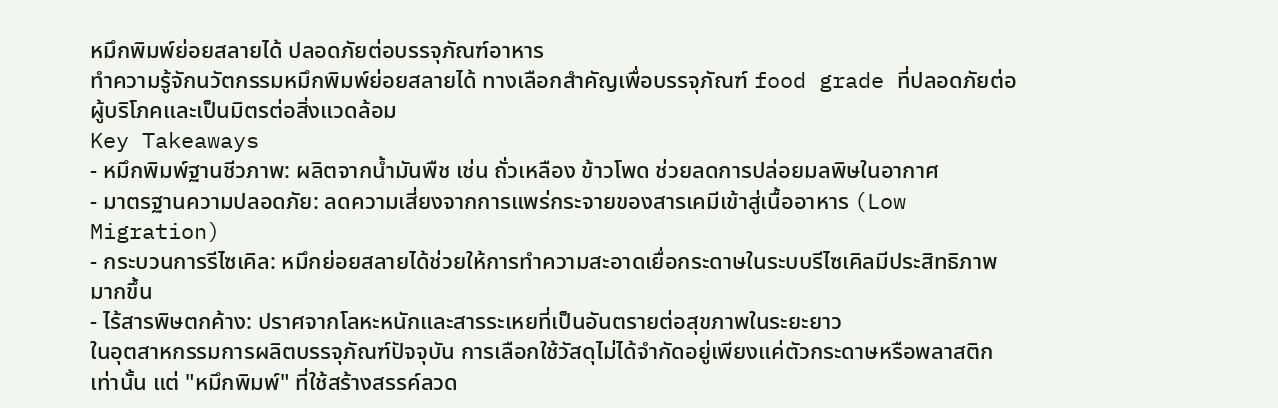หมึกพิมพ์ย่อยสลายได้ ปลอดภัยต่อบรรจุภัณฑ์อาหาร
ทำความรู้จักนวัตกรรมหมึกพิมพ์ย่อยสลายได้ ทางเลือกสำคัญเพื่อบรรจุภัณฑ์ food grade ที่ปลอดภัยต่อผู้บริโภคและเป็นมิตรต่อสิ่งแวดล้อม
Key Takeaways
- หมึกพิมพ์ฐานชีวภาพ: ผลิตจากน้ำมันพืช เช่น ถั่วเหลือง ข้าวโพด ช่วยลดการปล่อยมลพิษในอากาศ
- มาตรฐานความปลอดภัย: ลดความเสี่ยงจากการแพร่กระจายของสารเคมีเข้าสู่เนื้ออาหาร (Low Migration)
- กระบวนการรีไซเคิล: หมึกย่อยสลายได้ช่วยให้การทำความสะอาดเยื่อกระดาษในระบบรีไซเคิลมีประสิทธิภาพมากขึ้น
- ไร้สารพิษตกค้าง: ปราศจากโลหะหนักและสารระเหยที่เป็นอันตรายต่อสุขภาพในระยะยาว
ในอุตสาหกรรมการผลิตบรรจุภัณฑ์ปัจจุบัน การเลือกใช้วัสดุไม่ได้จำกัดอยู่เพียงแค่ตัวกระดาษหรือพลาสติกเท่านั้น แต่ "หมึกพิมพ์" ที่ใช้สร้างสรรค์ลวด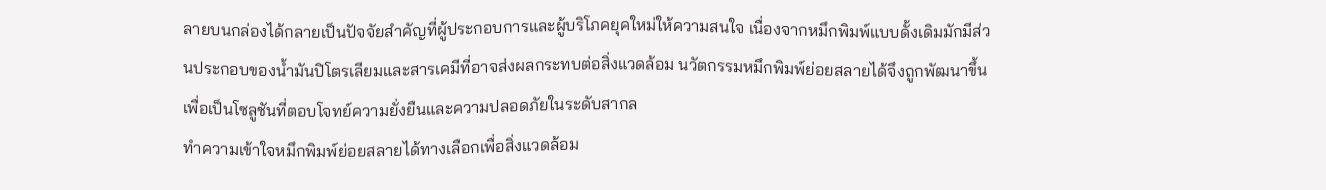ลายบนกล่องได้กลายเป็นปัจจัยสำคัญที่ผู้ประกอบการและผู้บริโภคยุคใหม่ให้ความสนใจ เนื่องจากหมึกพิมพ์แบบดั้งเดิมมักมีส่วนประกอบของน้ำมันปิโตรเลียมและสารเคมีที่อาจส่งผลกระทบต่อสิ่งแวดล้อม นวัตกรรมหมึกพิมพ์ย่อยสลายได้จึงถูกพัฒนาขึ้นเพื่อเป็นโซลูชันที่ตอบโจทย์ความยั่งยืนและความปลอดภัยในระดับสากล
ทำความเข้าใจหมึกพิมพ์ย่อยสลายได้ทางเลือกเพื่อสิ่งแวดล้อม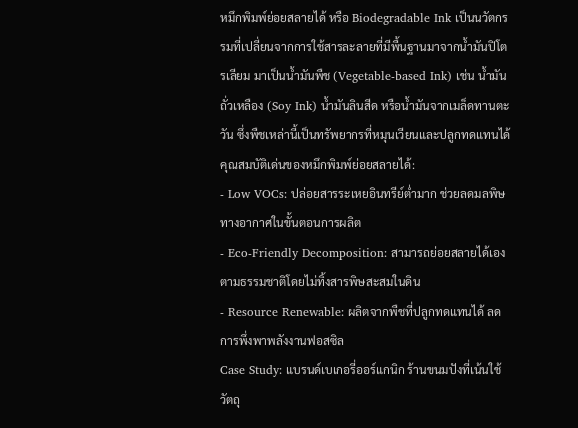หมึกพิมพ์ย่อยสลายได้ หรือ Biodegradable Ink เป็นนวัตกรรมที่เปลี่ยนจากการใช้สารละลายที่มีพื้นฐานมาจากน้ำมันปิโตรเลียม มาเป็นน้ำมันพืช (Vegetable-based Ink) เช่น น้ำมันถั่วเหลือง (Soy Ink) น้ำมันลินสีด หรือน้ำมันจากเมล็ดทานตะวัน ซึ่งพืชเหล่านี้เป็นทรัพยากรที่หมุนเวียนและปลูกทดแทนได้
คุณสมบัติเด่นของหมึกพิมพ์ย่อยสลายได้:
- Low VOCs: ปล่อยสารระเหยอินทรีย์ต่ำมาก ช่วยลดมลพิษทางอากาศในขั้นตอนการผลิต
- Eco-Friendly Decomposition: สามารถย่อยสลายได้เองตามธรรมชาติโดยไม่ทิ้งสารพิษสะสมในดิน
- Resource Renewable: ผลิตจากพืชที่ปลูกทดแทนได้ ลดการพึ่งพาพลังงานฟอสซิล
Case Study: แบรนด์เบเกอรี่ออร์แกนิก ร้านขนมปังที่เน้นใช้วัตถุ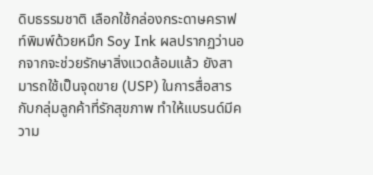ดิบธรรมชาติ เลือกใช้กล่องกระดาษคราฟท์พิมพ์ด้วยหมึก Soy Ink ผลปรากฏว่านอกจากจะช่วยรักษาสิ่งแวดล้อมแล้ว ยังสามารถใช้เป็นจุดขาย (USP) ในการสื่อสารกับกลุ่มลูกค้าที่รักสุขภาพ ทำให้แบรนด์มีความ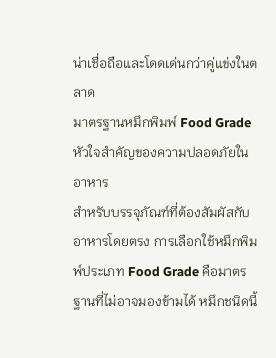น่าเชื่อถือและโดดเด่นกว่าคู่แข่งในตลาด
มาตรฐานหมึกพิมพ์ Food Grade หัวใจสำคัญของความปลอดภัยในอาหาร
สำหรับบรรจุภัณฑ์ที่ต้องสัมผัสกับอาหารโดยตรง การเลือกใช้หมึกพิมพ์ประเภท Food Grade คือมาตรฐานที่ไม่อาจมองข้ามได้ หมึกชนิดนี้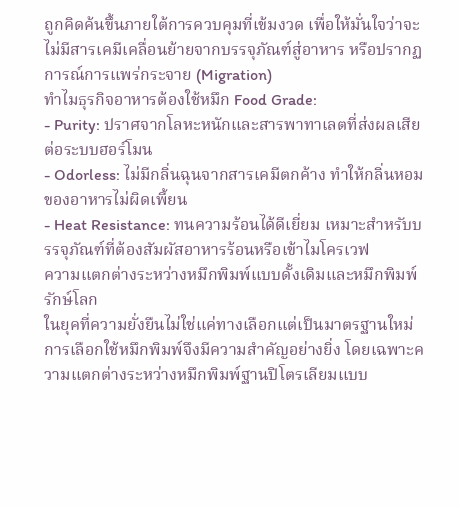ถูกคิดค้นขึ้นภายใต้การควบคุมที่เข้มงวด เพื่อให้มั่นใจว่าจะไม่มีสารเคมีเคลื่อนย้ายจากบรรจุภัณฑ์สู่อาหาร หรือปรากฏการณ์การแพร่กระจาย (Migration)
ทำไมธุรกิจอาหารต้องใช้หมึก Food Grade:
- Purity: ปราศจากโลหะหนักและสารพาทาเลตที่ส่งผลเสียต่อระบบฮอร์โมน
- Odorless: ไม่มีกลิ่นฉุนจากสารเคมีตกค้าง ทำให้กลิ่นหอมของอาหารไม่ผิดเพี้ยน
- Heat Resistance: ทนความร้อนได้ดีเยี่ยม เหมาะสำหรับบรรจุภัณฑ์ที่ต้องสัมผัสอาหารร้อนหรือเข้าไมโครเวฟ
ความแตกต่างระหว่างหมึกพิมพ์แบบดั้งเดิมและหมึกพิมพ์รักษ์โลก
ในยุคที่ความยั่งยืนไม่ใช่แค่ทางเลือกแต่เป็นมาตรฐานใหม่ การเลือกใช้หมึกพิมพ์จึงมีความสำคัญอย่างยิ่ง โดยเฉพาะความแตกต่างระหว่างหมึกพิมพ์ฐานปิโตรเลียมแบบ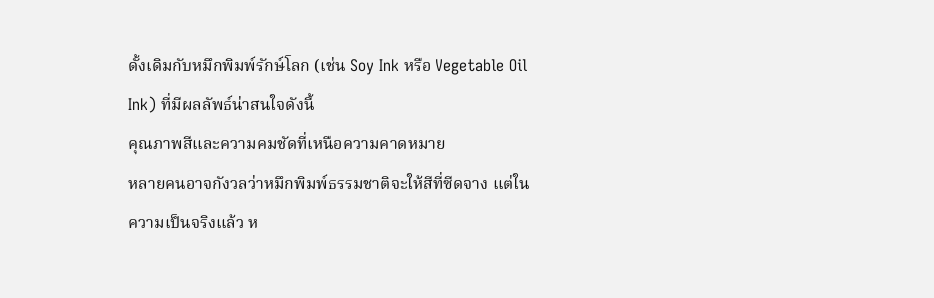ดั้งเดิมกับหมึกพิมพ์รักษ์โลก (เช่น Soy Ink หรือ Vegetable Oil Ink) ที่มีผลลัพธ์น่าสนใจดังนี้
คุณภาพสีและความคมชัดที่เหนือความคาดหมาย
หลายคนอาจกังวลว่าหมึกพิมพ์ธรรมชาติจะให้สีที่ซีดจาง แต่ในความเป็นจริงแล้ว ห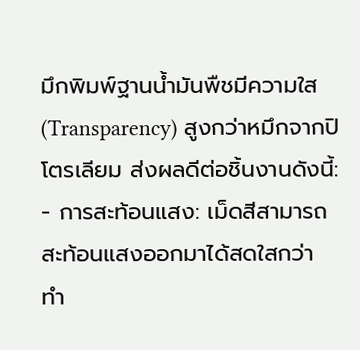มึกพิมพ์ฐานน้ำมันพืชมีความใส (Transparency) สูงกว่าหมึกจากปิโตรเลียม ส่งผลดีต่อชิ้นงานดังนี้:
- การสะท้อนแสง: เม็ดสีสามารถสะท้อนแสงออกมาได้สดใสกว่า ทำ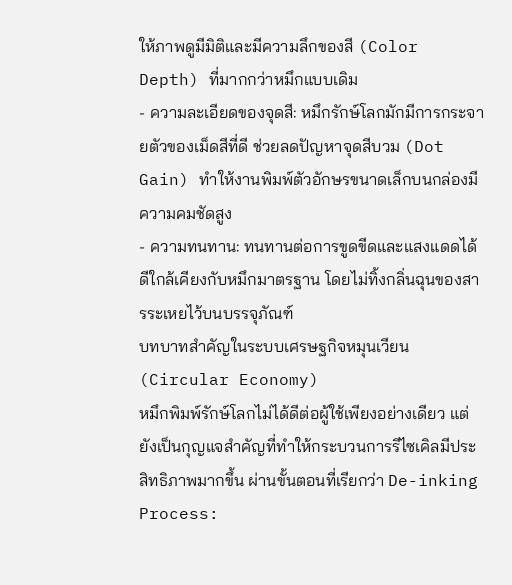ให้ภาพดูมีมิติและมีความลึกของสี (Color Depth) ที่มากกว่าหมึกแบบเดิม
- ความละเอียดของจุดสี: หมึกรักษ์โลกมักมีการกระจายตัวของเม็ดสีที่ดี ช่วยลดปัญหาจุดสีบวม (Dot Gain) ทำให้งานพิมพ์ตัวอักษรขนาดเล็กบนกล่องมีความคมชัดสูง
- ความทนทาน: ทนทานต่อการขูดขีดและแสงแดดได้ดีใกล้เคียงกับหมึกมาตรฐาน โดยไม่ทิ้งกลิ่นฉุนของสารระเหยไว้บนบรรจุภัณฑ์
บทบาทสำคัญในระบบเศรษฐกิจหมุนเวียน (Circular Economy)
หมึกพิมพ์รักษ์โลกไม่ได้ดีต่อผู้ใช้เพียงอย่างเดียว แต่ยังเป็นกุญแจสำคัญที่ทำให้กระบวนการรีไซเคิลมีประสิทธิภาพมากขึ้น ผ่านขั้นตอนที่เรียกว่า De-inking Process: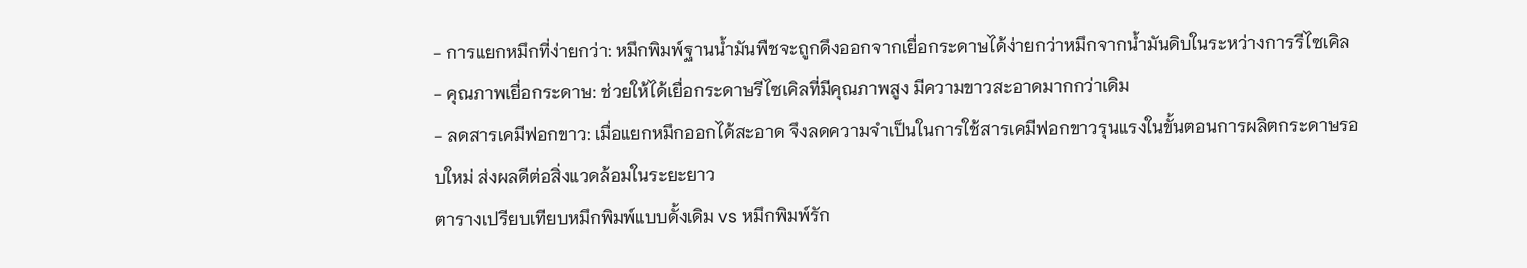- การแยกหมึกที่ง่ายกว่า: หมึกพิมพ์ฐานน้ำมันพืชจะถูกดึงออกจากเยื่อกระดาษได้ง่ายกว่าหมึกจากน้ำมันดิบในระหว่างการรีไซเคิล
- คุณภาพเยื่อกระดาษ: ช่วยให้ได้เยื่อกระดาษรีไซเคิลที่มีคุณภาพสูง มีความขาวสะอาดมากกว่าเดิม
- ลดสารเคมีฟอกขาว: เมื่อแยกหมึกออกได้สะอาด จึงลดความจำเป็นในการใช้สารเคมีฟอกขาวรุนแรงในขั้นตอนการผลิตกระดาษรอบใหม่ ส่งผลดีต่อสิ่งแวดล้อมในระยะยาว
ตารางเปรียบเทียบหมึกพิมพ์แบบดั้งเดิม vs หมึกพิมพ์รัก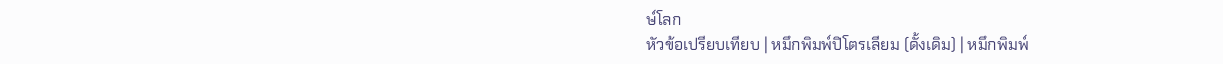ษ์โลก
หัวข้อเปรียบเทียบ | หมึกพิมพ์ปิโตรเลียม (ดั้งเดิม) | หมึกพิมพ์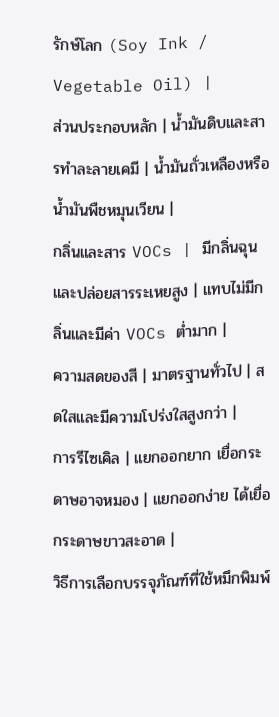รักษ์โลก (Soy Ink / Vegetable Oil) |
ส่วนประกอบหลัก | น้ำมันดิบและสารทำละลายเคมี | น้ำมันถั่วเหลืองหรือน้ำมันพืชหมุนเวียน |
กลิ่นและสาร VOCs | มีกลิ่นฉุนและปล่อยสารระเหยสูง | แทบไม่มีกลิ่นและมีค่า VOCs ต่ำมาก |
ความสดของสี | มาตรฐานทั่วไป | สดใสและมีความโปร่งใสสูงกว่า |
การรีไซเคิล | แยกออกยาก เยื่อกระดาษอาจหมอง | แยกออกง่าย ได้เยื่อกระดาษขาวสะอาด |
วิธีการเลือกบรรจุภัณฑ์ที่ใช้หมึกพิมพ์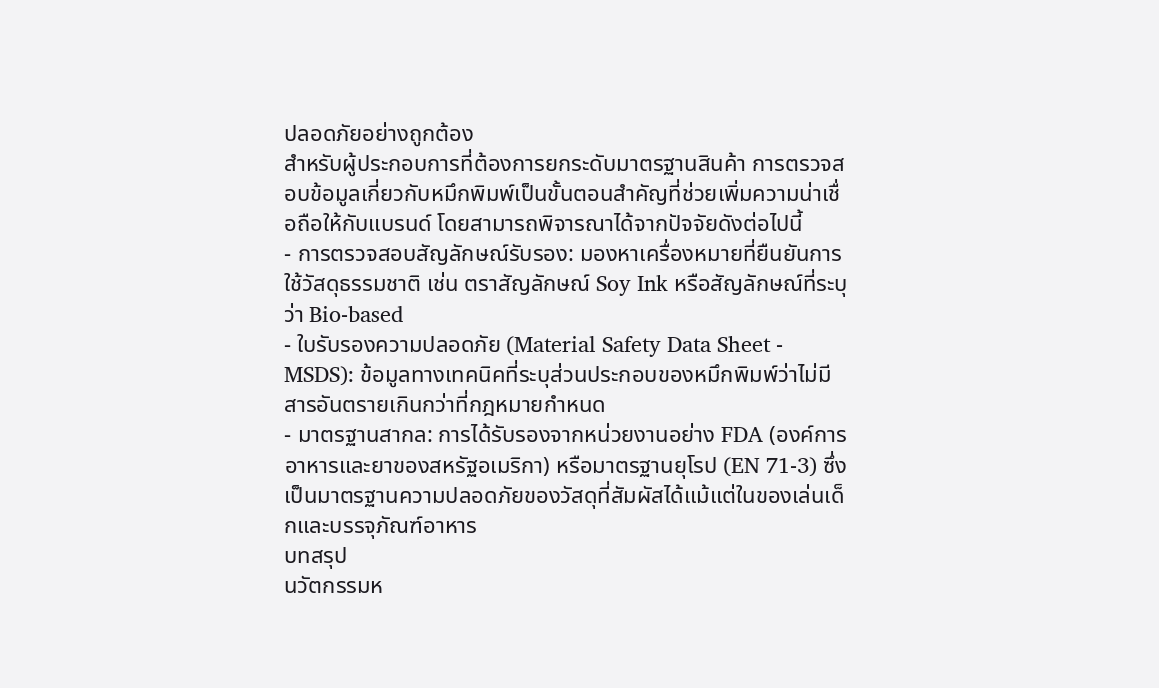ปลอดภัยอย่างถูกต้อง
สำหรับผู้ประกอบการที่ต้องการยกระดับมาตรฐานสินค้า การตรวจสอบข้อมูลเกี่ยวกับหมึกพิมพ์เป็นขั้นตอนสำคัญที่ช่วยเพิ่มความน่าเชื่อถือให้กับแบรนด์ โดยสามารถพิจารณาได้จากปัจจัยดังต่อไปนี้
- การตรวจสอบสัญลักษณ์รับรอง: มองหาเครื่องหมายที่ยืนยันการใช้วัสดุธรรมชาติ เช่น ตราสัญลักษณ์ Soy Ink หรือสัญลักษณ์ที่ระบุว่า Bio-based
- ใบรับรองความปลอดภัย (Material Safety Data Sheet - MSDS): ข้อมูลทางเทคนิคที่ระบุส่วนประกอบของหมึกพิมพ์ว่าไม่มีสารอันตรายเกินกว่าที่กฎหมายกำหนด
- มาตรฐานสากล: การได้รับรองจากหน่วยงานอย่าง FDA (องค์การอาหารและยาของสหรัฐอเมริกา) หรือมาตรฐานยุโรป (EN 71-3) ซึ่งเป็นมาตรฐานความปลอดภัยของวัสดุที่สัมผัสได้แม้แต่ในของเล่นเด็กและบรรจุภัณฑ์อาหาร
บทสรุป
นวัตกรรมห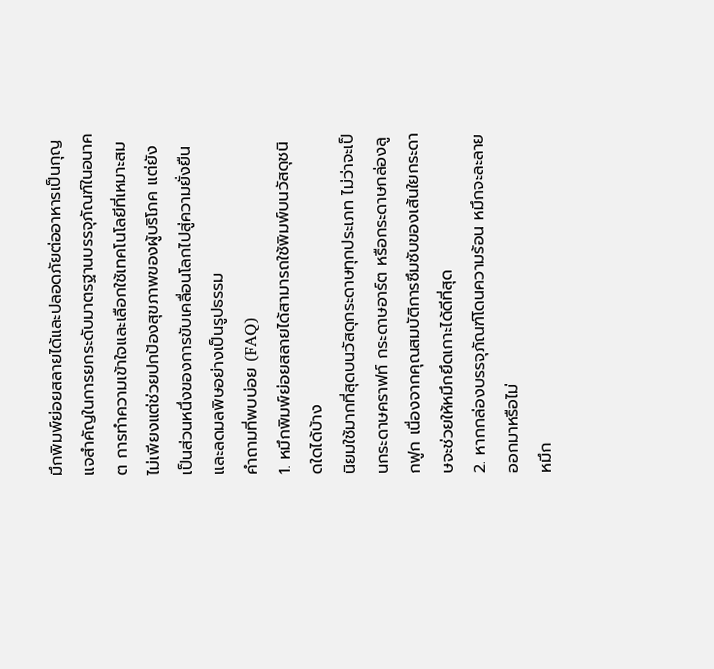มึกพิมพ์ย่อยสลายได้และปลอดภัยต่ออาหารเป็นกุญแจสำคัญในการยกระดับมาตรฐานบรรจุภัณฑ์ในอนาคต การทำความเข้าใจและเลือกใช้เทคโนโลยีที่เหมาะสมไม่เพียงแต่ช่วยปกป้องสุขภาพของผู้บริโภค แต่ยังเป็นส่วนหนึ่งของการขับเคลื่อนโลกไปสู่ความยั่งยืนและลดมลพิษอย่างเป็นรูปธรรม
คำถามที่พบบ่อย (FAQ)
1. หมึกพิมพ์ย่อยสลายได้สามารถใช้พิมพ์บนวัสดุชนิดใดได้บ้าง
นิยมใช้มากที่สุดบนวัสดุกระดาษทุกประเภท ไม่ว่าจะเป็นกระดาษคราฟท์ กระดาษอาร์ต หรือกระดาษกล่องลูกฟูก เนื่องจากคุณสมบัติการซึมซับของเส้นใยกระดาษจะช่วยให้หมึกยึดเกาะได้ดีที่สุด
2. หากกล่องบรรจุภัณฑ์โดนความร้อน หมึกจะละลายออกมาหรือไม่
หมึก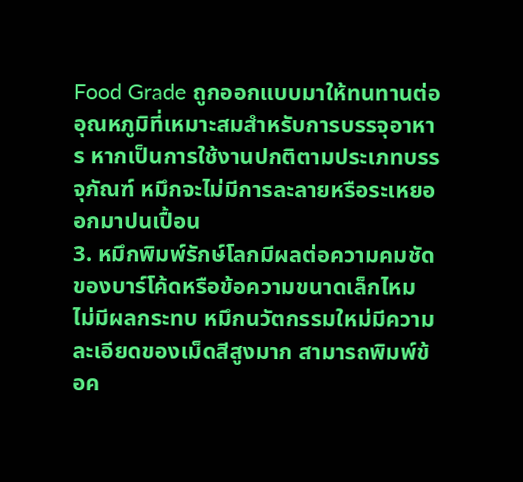Food Grade ถูกออกแบบมาให้ทนทานต่ออุณหภูมิที่เหมาะสมสำหรับการบรรจุอาหาร หากเป็นการใช้งานปกติตามประเภทบรรจุภัณฑ์ หมึกจะไม่มีการละลายหรือระเหยออกมาปนเปื้อน
3. หมึกพิมพ์รักษ์โลกมีผลต่อความคมชัดของบาร์โค้ดหรือข้อความขนาดเล็กไหม
ไม่มีผลกระทบ หมึกนวัตกรรมใหม่มีความละเอียดของเม็ดสีสูงมาก สามารถพิมพ์ข้อค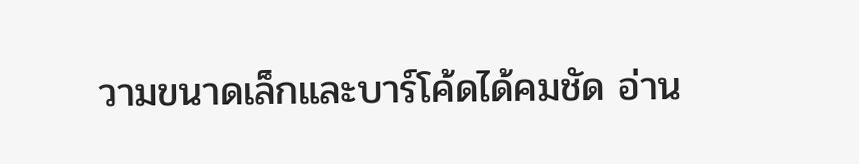วามขนาดเล็กและบาร์โค้ดได้คมชัด อ่าน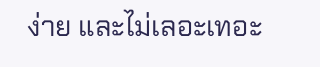ง่าย และไม่เลอะเทอะ